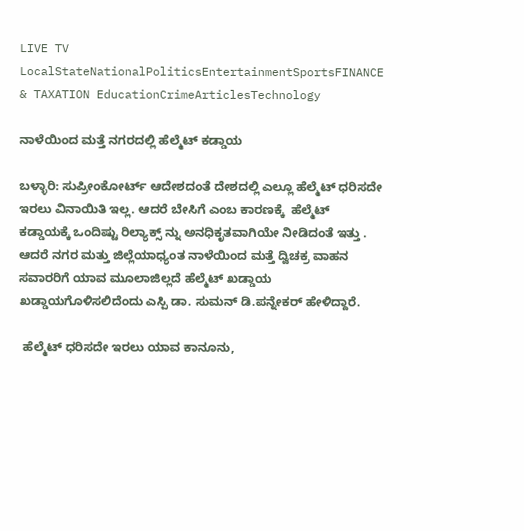LIVE TV LocalStateNationalPoliticsEntertainmentSportsFINANCE & TAXATION EducationCrimeArticlesTechnology

ನಾಳೆಯಿಂದ ಮತ್ತೆ ನಗರದಲ್ಲಿ ಹೆಲ್ಮೆಟ್ ಕಡ್ಡಾಯ

ಬಳ್ಳಾರಿ: ಸುಪ್ರೀಂಕೋರ್ಟ್ ಆದೇಶದಂತೆ ದೇಶದಲ್ಲಿ ಎಲ್ಲೂ ಹೆಲ್ಮೆಟ್ ಧರಿಸದೇ ಇರಲು ವಿನಾಯಿತಿ ಇಲ್ಲ. ಆದರೆ ಬೇಸಿಗೆ ಎಂಬ ಕಾರಣಕ್ಕೆ  ಹೆಲ್ಮೆಟ್ ಕಡ್ಡಾಯಕ್ಕೆ ಒಂದಿಷ್ಟು ರಿಲ್ಯಾಕ್ಸ್ ನ್ನು ಅನಧಿಕೃತವಾಗಿಯೇ ನೀಡಿದಂತೆ ಇತ್ತು . ಆದರೆ ನಗರ ಮತ್ತು ಜಿಲ್ಲೆಯಾಧ್ಯಂತ ನಾಳೆಯಿಂದ ಮತ್ತೆ ದ್ವಿಚಕ್ರ ವಾಹನ ಸವಾರರಿಗೆ ಯಾವ ಮೂಲಾಜಿಲ್ಲದೆ ಹೆಲ್ಮೆಟ್ ಖಡ್ಡಾಯ ಖಡ್ಡಾಯಗೊಳಿಸಲಿದೆಂದು ಎಸ್ಪಿ ಡಾ. ಸುಮನ್ ಡಿ.ಪನ್ನೇಕರ್ ಹೇಳಿದ್ದಾರೆ.

 ಹೆಲ್ಮೆಟ್ ಧರಿಸದೇ ಇರಲು ಯಾವ ಕಾನೂನು,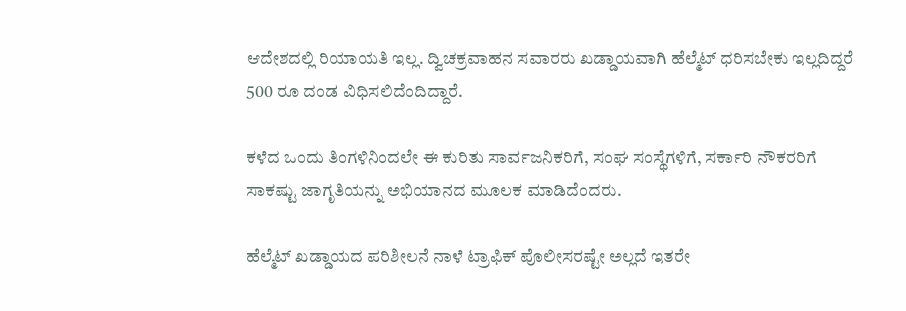ಆದೇಶದಲ್ಲಿ ರಿಯಾಯತಿ ಇಲ್ಲ. ದ್ವಿಚಕ್ರವಾಹನ ಸವಾರರು ಖಡ್ಡಾಯವಾಗಿ ಹೆಲ್ಮೆಟ್ ಧರಿಸಬೇಕು ಇಲ್ಲದಿದ್ದರೆ 500 ರೂ ದಂಡ ವಿಧಿಸಲಿದೆಂದಿದ್ದಾರೆ.

ಕಳೆದ ಒಂದು ತಿಂಗಳಿನಿಂದಲೇ ಈ ಕುರಿತು ಸಾರ್ವಜನಿಕರಿಗೆ, ಸಂಘ ಸಂಸ್ಥೆಗಳಿಗೆ, ಸರ್ಕಾರಿ ನೌಕರರಿಗೆ ಸಾಕಷ್ಟು ಜಾಗೃತಿಯನ್ನು ಅಭಿಯಾನದ ಮೂಲಕ ಮಾಡಿದೆಂದರು.

ಹೆಲ್ಮೆಟ್ ಖಡ್ಡಾಯದ ಪರಿಶೀಲನೆ ನಾಳೆ ಟ್ರಾಫಿಕ್ ಪೊಲೀಸರಷ್ಟೇ ಅಲ್ಲದೆ ಇತರೇ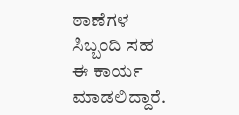ಠಾಣೆಗಳ ಸಿಬ್ಬಂದಿ ಸಹ ಈ ಕಾರ್ಯ ಮಾಡಲಿದ್ದಾರೆ.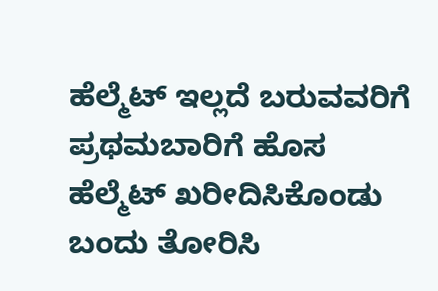ಹೆಲ್ಮೆಟ್ ಇಲ್ಲದೆ ಬರುವವರಿಗೆ ಪ್ರಥಮಬಾರಿಗೆ ಹೊಸ ಹೆಲ್ಮೆಟ್ ಖರೀದಿಸಿಕೊಂಡು ಬಂದು ತೋರಿಸಿ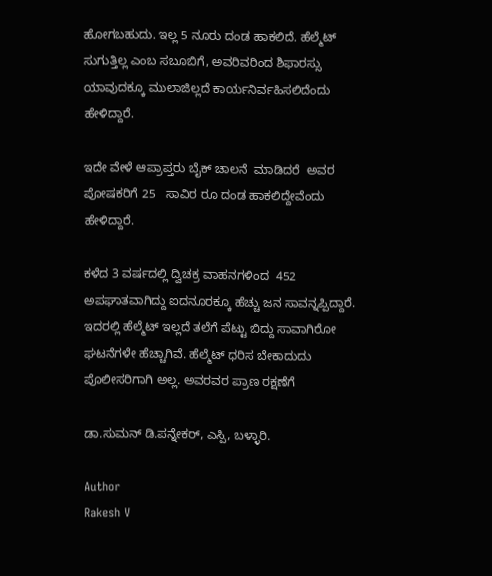ಹೋಗಬಹುದು. ಇಲ್ಲ 5 ನೂರು ದಂಡ ಹಾಕಲಿದೆ. ಹೆಲ್ಮೆಟ್ ಸುಗುತ್ತಿಲ್ಲ ಎಂಬ ಸಬೂಬಿಗೆ, ಅವರಿವರಿಂದ ಶಿಫಾರಸ್ಸು ಯಾವುದಕ್ಕೂ ಮುಲಾಜಿಲ್ಲದೆ ಕಾರ್ಯನಿರ್ವಹಿಸಲಿದೆಂದು ಹೇಳಿದ್ದಾರೆ.

ಇದೇ ವೇಳೆ ಆಪ್ರಾಪ್ತರು ಬೈಕ್ ಚಾಲನೆ  ಮಾಡಿದರೆ  ಅವರ ಪೋಷಕರಿಗೆ 25   ಸಾವಿರ ರೂ ದಂಡ ಹಾಕಲಿದ್ದೇವೆಂದು ಹೇಳಿದ್ದಾರೆ.

ಕಳೆದ 3 ವರ್ಷದಲ್ಲಿ ದ್ವಿಚಕ್ರ ವಾಹನಗಳಿಂದ  452 ಅಪಘಾತವಾಗಿದ್ದು ಐದನೂರಕ್ಕೂ ಹೆಚ್ಚು ಜನ ಸಾವನ್ನಪ್ಪಿದ್ದಾರೆ. ಇದರಲ್ಲಿ ಹೆಲ್ಮೆಟ್ ಇಲ್ಲದೆ ತಲೆಗೆ ಪೆಟ್ಟು ಬಿದ್ದು ಸಾವಾಗಿರೋ ಘಟನೆಗಳೇ ಹೆಚ್ಚಾಗಿವೆ. ಹೆಲ್ಮೆಟ್ ಧರಿಸ ಬೇಕಾದುದು ಪೊಲೀಸರಿಗಾಗಿ ಅಲ್ಲ. ಅವರವರ ಪ್ರಾಣ ರಕ್ಷಣೆಗೆ

ಡಾ.ಸುಮನ್ ಡಿ.ಪನ್ನೇಕರ್, ಎಸ್ಪಿ, ಬಳ್ಳಾರಿ.

Author
Rakesh V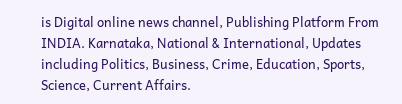is Digital online news channel, Publishing Platform From INDIA. Karnataka, National & International, Updates including Politics, Business, Crime, Education, Sports, Science, Current Affairs.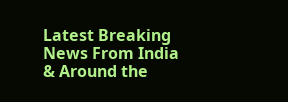Latest Breaking News From India & Around the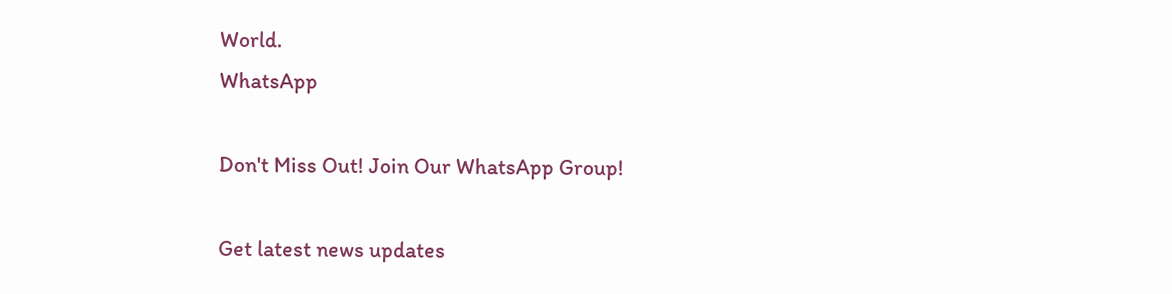World.
WhatsApp

Don't Miss Out! Join Our WhatsApp Group!

Get latest news updates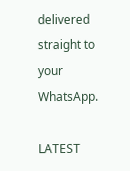delivered straight to your WhatsApp.

LATEST